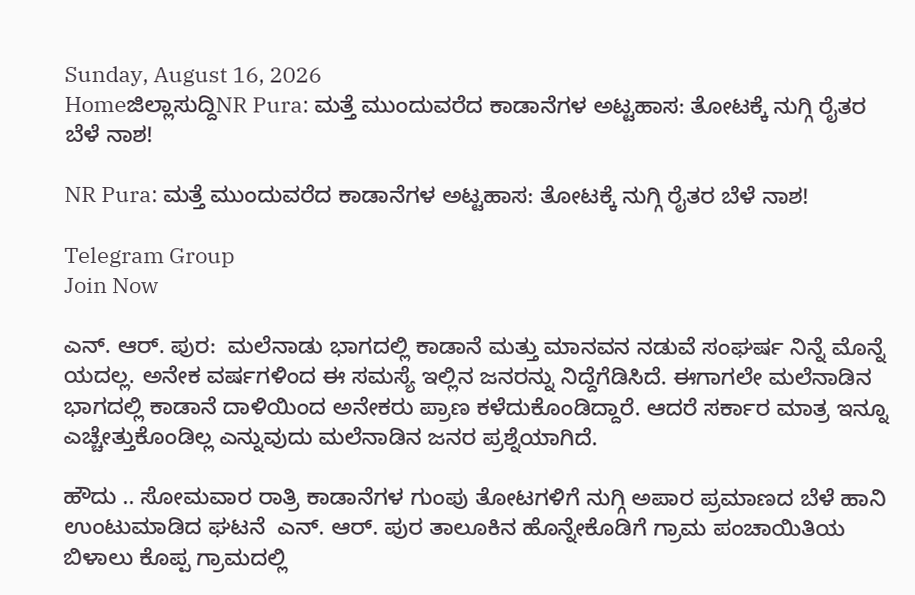Sunday, August 16, 2026
Homeಜಿಲ್ಲಾಸುದ್ದಿNR Pura: ಮತ್ತೆ ಮುಂದುವರೆದ ಕಾಡಾನೆಗಳ ಅಟ್ಟಹಾಸ: ತೋಟಕ್ಕೆ ನುಗ್ಗಿ ರೈತರ ಬೆಳೆ ನಾಶ!

NR Pura: ಮತ್ತೆ ಮುಂದುವರೆದ ಕಾಡಾನೆಗಳ ಅಟ್ಟಹಾಸ: ತೋಟಕ್ಕೆ ನುಗ್ಗಿ ರೈತರ ಬೆಳೆ ನಾಶ!

Telegram Group
Join Now

ಎನ್‌. ಆರ್. ಪುರ:  ಮಲೆನಾಡು ಭಾಗದಲ್ಲಿ ಕಾಡಾನೆ ಮತ್ತು ಮಾನವನ ನಡುವೆ ಸಂಘರ್ಷ ನಿನ್ನೆ ಮೊನ್ನೆ ಯದಲ್ಲ. ಅನೇಕ ವರ್ಷಗಳಿಂದ ಈ ಸಮಸ್ಯೆ ಇಲ್ಲಿನ ಜನರನ್ನು ನಿದ್ದೆಗೆಡಿಸಿದೆ. ಈಗಾಗಲೇ ಮಲೆನಾಡಿನ ಭಾಗದಲ್ಲಿ ಕಾಡಾನೆ ದಾಳಿಯಿಂದ ಅನೇಕರು ಪ್ರಾಣ ಕಳೆದುಕೊಂಡಿದ್ದಾರೆ. ಆದರೆ ಸರ್ಕಾರ ಮಾತ್ರ ಇನ್ನೂ ಎಚ್ಚೇತ್ತುಕೊಂಡಿಲ್ಲ ಎನ್ನುವುದು ಮಲೆನಾಡಿನ ಜನರ ಪ್ರಶ್ನೆಯಾಗಿದೆ.

ಹೌದು .. ಸೋಮವಾರ ರಾತ್ರಿ ಕಾಡಾನೆಗಳ ಗುಂಪು ತೋಟಗಳಿಗೆ ನುಗ್ಗಿ ಅಪಾರ ಪ್ರಮಾಣದ ಬೆಳೆ ಹಾನಿ ಉಂಟುಮಾಡಿದ ಘಟನೆ  ಎನ್‌. ಆರ್. ಪುರ ತಾಲೂಕಿನ ಹೊನ್ನೇಕೊಡಿಗೆ ಗ್ರಾಮ ಪಂಚಾಯಿತಿಯ ಬಿಳಾಲು ಕೊಪ್ಪ ಗ್ರಾಮದಲ್ಲಿ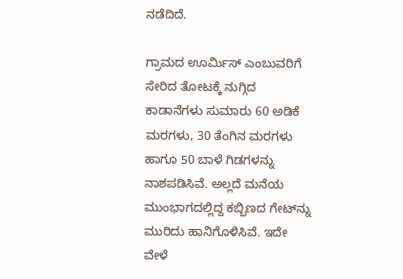ನಡೆದಿದೆ.

ಗ್ರಾಮದ ಊರ್ಮಿಸ್ ಎಂಬುವರಿಗೆ ಸೇರಿದ ತೋಟಕ್ಕೆ ನುಗ್ಗಿದ ಕಾಡಾನೆಗಳು ಸುಮಾರು 60 ಅಡಿಕೆ ಮರಗಳು, 30 ತೆಂಗಿನ ಮರಗಳು ಹಾಗೂ 50 ಬಾಳೆ ಗಿಡಗಳನ್ನು ನಾಶಪಡಿಸಿವೆ. ಅಲ್ಲದೆ ಮನೆಯ ಮುಂಭಾಗದಲ್ಲಿದ್ದ ಕಬ್ಬಿಣದ ಗೇಟ್‌ನ್ನು ಮುರಿದು ಹಾನಿಗೊಳಿಸಿವೆ. ಇದೇ ವೇಳೆ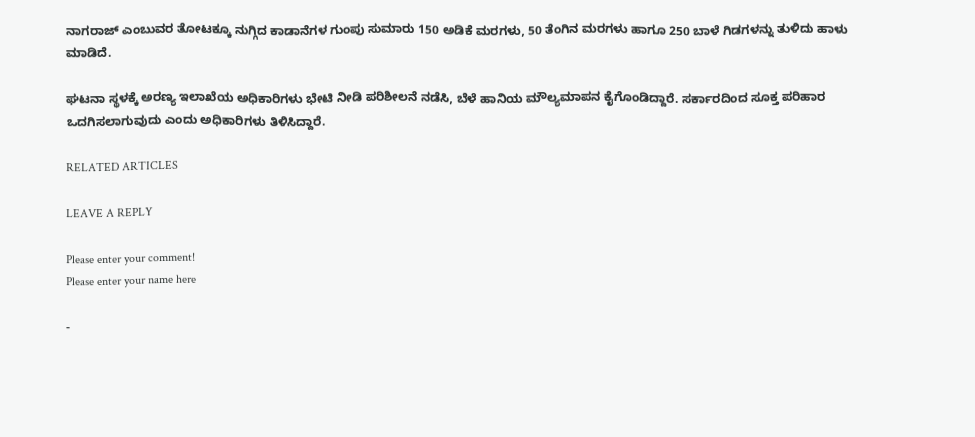ನಾಗರಾಜ್ ಎಂಬುವರ ತೋಟಕ್ಕೂ ನುಗ್ಗಿದ ಕಾಡಾನೆಗಳ ಗುಂಪು ಸುಮಾರು 150 ಅಡಿಕೆ ಮರಗಳು, 50 ತೆಂಗಿನ ಮರಗಳು ಹಾಗೂ 250 ಬಾಳೆ ಗಿಡಗಳನ್ನು ತುಳಿದು ಹಾಳು ಮಾಡಿದೆ.

ಘಟನಾ ಸ್ಥಳಕ್ಕೆ ಅರಣ್ಯ ಇಲಾಖೆಯ ಅಧಿಕಾರಿಗಳು ಭೇಟಿ ನೀಡಿ ಪರಿಶೀಲನೆ ನಡೆಸಿ, ಬೆಳೆ ಹಾನಿಯ ಮೌಲ್ಯಮಾಪನ ಕೈಗೊಂಡಿದ್ದಾರೆ. ಸರ್ಕಾರದಿಂದ ಸೂಕ್ತ ಪರಿಹಾರ ಒದಗಿಸಲಾಗುವುದು ಎಂದು ಅಧಿಕಾರಿಗಳು ತಿಳಿಸಿದ್ದಾರೆ.

RELATED ARTICLES

LEAVE A REPLY

Please enter your comment!
Please enter your name here

-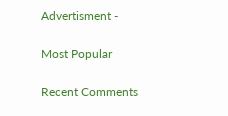Advertisment -

Most Popular

Recent Comments